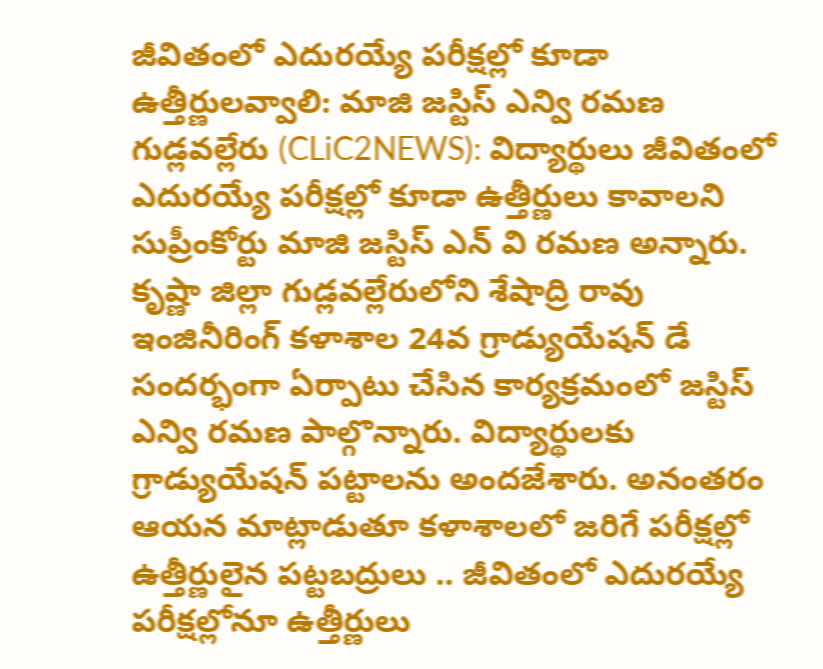జీవితంలో ఎదురయ్యే పరీక్షల్లో కూడా ఉత్తీర్ణులవ్వాలి: మాజి జస్టిస్ ఎన్వి రమణ
గుడ్లవల్లేరు (CLiC2NEWS): విద్యార్థులు జీవితంలో ఎదురయ్యే పరీక్షల్లో కూడా ఉత్తీర్ణులు కావాలని సుప్రీంకోర్టు మాజి జస్టిస్ ఎన్ వి రమణ అన్నారు. కృష్ణా జిల్లా గుడ్లవల్లేరులోని శేషాద్రి రావు ఇంజినీరింగ్ కళాశాల 24వ గ్రాడ్యుయేషన్ డే సందర్భంగా ఏర్పాటు చేసిన కార్యక్రమంలో జస్టిస్ ఎన్వి రమణ పాల్గొన్నారు. విద్యార్థులకు గ్రాడ్యుయేషన్ పట్టాలను అందజేశారు. అనంతరం ఆయన మాట్లాడుతూ కళాశాలలో జరిగే పరీక్షల్లో ఉత్తీర్ణులైన పట్టబద్రులు .. జీవితంలో ఎదురయ్యే పరీక్షల్లోనూ ఉత్తీర్ణులు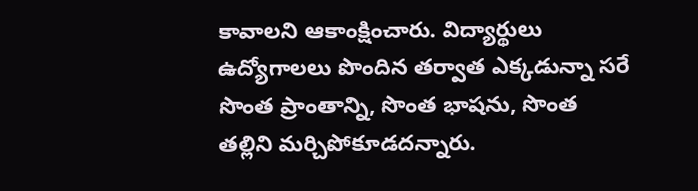కావాలని ఆకాంక్షించారు. విద్యార్థులు ఉద్యోగాలలు పొందిన తర్వాత ఎక్కడున్నా సరే సొంత ప్రాంతాన్ని, సొంత భాషను, సొంత తల్లిని మర్చిపోకూడదన్నారు.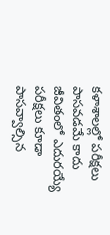కళాశాలల్లో పరీక్షలు పాసవడమే కాదు జీవితంలో ఎదురయ్యే పరీక్షలు కూడా పాసవ్వాల్సిన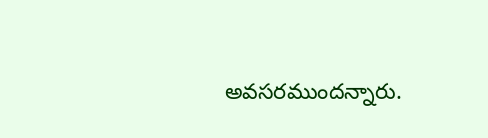అవసరముందన్నారు.